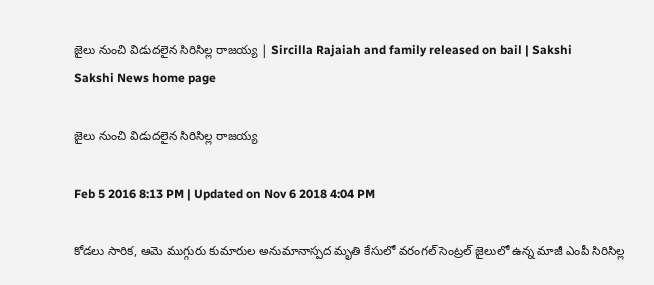జైలు నుంచి విడుదలైన సిరిసిల్ల రాజయ్య | Sircilla Rajaiah and family released on bail | Sakshi
Sakshi News home page

జైలు నుంచి విడుదలైన సిరిసిల్ల రాజయ్య

Feb 5 2016 8:13 PM | Updated on Nov 6 2018 4:04 PM

కోడలు సారిక, ఆమె ముగ్గురు కుమారుల అనుమానాస్పద మృతి కేసులో వరంగల్ సెంట్రల్ జైలులో ఉన్న మాజీ ఎంపీ సిరిసిల్ల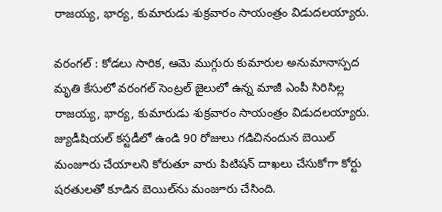రాజయ్య, భార్య, కుమారుడు శుక్రవారం సాయంత్రం విడుదలయ్యారు.

వరంగల్ : కోడలు సారిక, ఆమె ముగ్గురు కుమారుల అనుమానాస్పద మృతి కేసులో వరంగల్ సెంట్రల్ జైలులో ఉన్న మాజీ ఎంపీ సిరిసిల్ల రాజయ్య, భార్య, కుమారుడు శుక్రవారం సాయంత్రం విడుదలయ్యారు. జ్యుడీషియల్ కస్టడీలో ఉండి 90 రోజులు గడిచినందున బెయిల్ మంజూరు చేయాలని కోరుతూ వారు పిటిషన్ దాఖలు చేసుకోగా కోర్టు షరతులతో కూడిన బెయిల్‌ను మంజూరు చేసింది.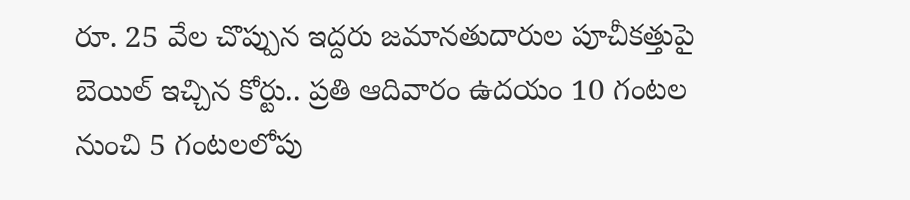రూ. 25 వేల చొప్పున ఇద్దరు జమానతుదారుల పూచీకత్తుపై బెయిల్ ఇచ్చిన కోర్టు.. ప్రతి ఆదివారం ఉదయం 10 గంటల నుంచి 5 గంటలలోపు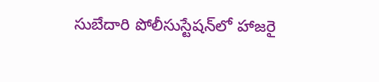సుబేదారి పోలీసుస్టేషన్‌లో హాజరై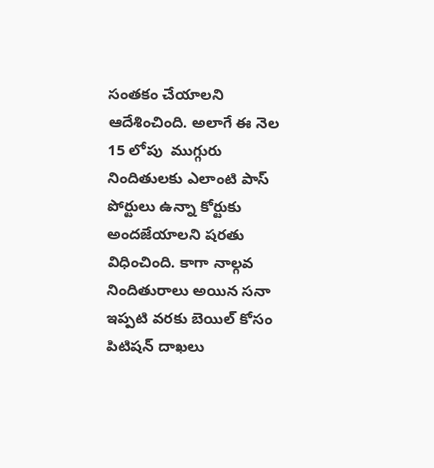సంతకం చేయాలని ఆదేశించింది. అలాగే ఈ నెల 15 లోపు  ముగ్గురు నిందితులకు ఎలాంటి పాస్ పోర్టులు ఉన్నా కోర్టుకు అందజేయాలని షరతు విధించింది. కాగా నాల్గవ నిందితురాలు అయిన సనా ఇప్పటి వరకు బెయిల్ కోసం పిటిషన్ దాఖలు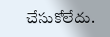చేసుకోలేదు.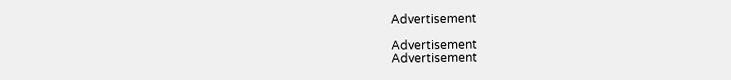Advertisement

Advertisement
Advertisement